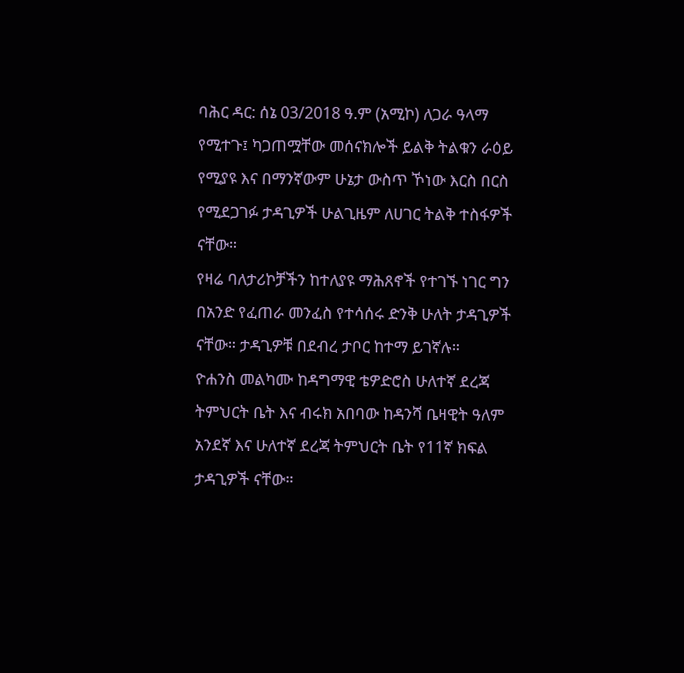ባሕር ዳር: ሰኔ 03/2018 ዓ.ም (አሚኮ) ለጋራ ዓላማ የሚተጉ፤ ካጋጠሟቸው መሰናክሎች ይልቅ ትልቁን ራዕይ የሚያዩ እና በማንኛውም ሁኔታ ውስጥ ኾነው እርስ በርስ የሚደጋገፉ ታዳጊዎች ሁልጊዜም ለሀገር ትልቅ ተስፋዎች ናቸው።
የዛሬ ባለታሪኮቻችን ከተለያዩ ማሕጸኖች የተገኙ ነገር ግን በአንድ የፈጠራ መንፈስ የተሳሰሩ ድንቅ ሁለት ታዳጊዎች ናቸው። ታዳጊዎቹ በደብረ ታቦር ከተማ ይገኛሉ።
ዮሐንስ መልካሙ ከዳግማዊ ቴዎድሮስ ሁለተኛ ደረጃ ትምህርት ቤት እና ብሩክ አበባው ከዳንሻ ቤዛዊት ዓለም አንደኛ እና ሁለተኛ ደረጃ ትምህርት ቤት የ11ኛ ክፍል ታዳጊዎች ናቸው።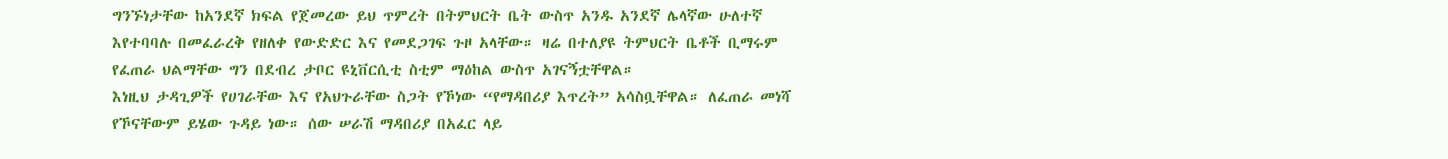ግንኙነታቸው ከአንደኛ ክፍል የጀመረው ይህ ጥምረት በትምህርት ቤት ውስጥ አንዱ አንደኛ ሌላኛው ሁለተኛ እየተባባሉ በመፈራረቅ የዘለቀ የውድድር እና የመደጋገፍ ጉዞ አላቸው። ዛሬ በተለያዩ ትምህርት ቤቶች ቢማሩም የፈጠራ ህልማቸው ግን በደብረ ታቦር ዩኒቨርሲቲ ስቲም ማዕከል ውስጥ አገናኝቷቸዋል።
እነዚህ ታዳጊዎች የሀገራቸው እና የአህጉራቸው ስጋት የኾነው “የማዳበሪያ እጥረት” አሳስቧቸዋል። ለፈጠራ መነሻ የኾናቸውም ይሄው ጉዳይ ነው። ሰው ሠራሽ ማዳበሪያ በአፈር ላይ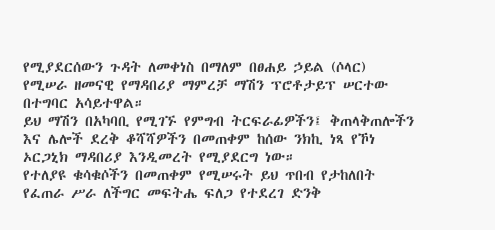የሚያደርሰውን ጉዳት ለመቀነስ በማለም በፀሐይ ኃይል (ሶላር) የሚሠራ ዘመናዊ የማዳበሪያ ማምረቻ ማሽን ፕሮቶታይፕ ሠርተው በተግባር አሳይተዋል።
ይህ ማሽን በአካባቢ የሚገኙ የምግብ ትርፍራፊዎችን፤ ቅጠላቅጠሎችን እና ሌሎች ደረቅ ቆሻሻዎችን በመጠቀም ከሰው ንክኪ ነጻ የኾነ ኦርጋኒክ ማዳበሪያ እንዲመረት የሚያደርግ ነው።
የተለያዩ ቁሳቁሶችን በመጠቀም የሚሠሩት ይህ ጥበብ የታከለበት የፈጠራ ሥራ ለችግር መፍትሔ ፍለጋ የተደረገ ድንቅ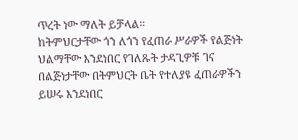ጥረት ነው ማለት ይቻላል።
ከትምህርታቸው ጎን ለጎን የፈጠራ ሥራዎች የልጅነት ህልማቸው እንደነበር የገለጹት ታዳጊዎቹ ገና በልጅነታቸው በትምህርት ቤት የተለያዩ ፈጠራዎችን ይሠሩ እንደነበር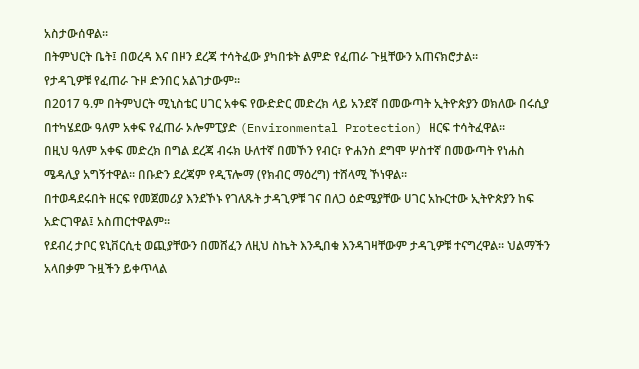አስታውሰዋል።
በትምህርት ቤት፤ በወረዳ እና በዞን ደረጃ ተሳትፈው ያካበቱት ልምድ የፈጠራ ጉዟቸውን አጠናክሮታል።
የታዳጊዎቹ የፈጠራ ጉዞ ድንበር አልገታውም።
በ2017 ዓ.ም በትምህርት ሚኒስቴር ሀገር አቀፍ የውድድር መድረክ ላይ አንደኛ በመውጣት ኢትዮጵያን ወክለው በሩሲያ በተካሄደው ዓለም አቀፍ የፈጠራ ኦሎምፒያድ (Environmental Protection) ዘርፍ ተሳትፈዋል።
በዚህ ዓለም አቀፍ መድረክ በግል ደረጃ ብሩክ ሁለተኛ በመኾን የብር፣ ዮሐንስ ደግሞ ሦስተኛ በመውጣት የነሐስ ሜዳሊያ አግኝተዋል። በቡድን ደረጃም የዲፕሎማ (የክብር ማዕረግ) ተሸላሚ ኾነዋል።
በተወዳደሩበት ዘርፍ የመጀመሪያ እንደኾኑ የገለጹት ታዳጊዎቹ ገና በለጋ ዕድሜያቸው ሀገር አኩርተው ኢትዮጵያን ከፍ አድርገዋል፤ አስጠርተዋልም።
የደብረ ታቦር ዩኒቨርሲቲ ወጪያቸውን በመሸፈን ለዚህ ስኬት እንዲበቁ እንዳገዛቸውም ታዳጊዎቹ ተናግረዋል። ህልማችን አላበቃም ጉዟችን ይቀጥላል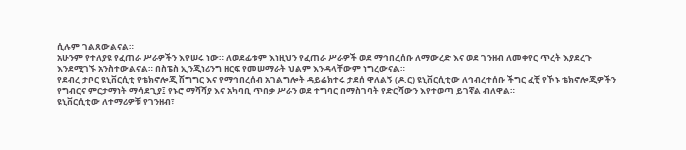ሲሉም ገልጸውልናል።
አሁንም የተለያዩ የፈጠራ ሥራዎችን እየሠሩ ነው። ለወደፊቱም እነዚህን የፈጠራ ሥራዎች ወደ ማኅበረሰቡ ለማውረድ እና ወደ ገንዘብ ለመቀየር ጥረት እያደረጉ እንደሚገኙ አንስተውልናል። በስፔስ ኢንጂነሪንግ ዘርፍ የመሠማራት ህልም እንዳላቸውም ነግረውናል።
የደብረ ታቦር ዩኒቨርሲቲ የቴክኖሎጂ ሽግግር እና የማኅበረሰብ አገልግሎት ዳይሬክተሩ ታደሰ ዋለልኝ (ዶ.ር) ዩኒቨርሲቲው ለኅብረተሰቡ ችግር ፈቺ የኾኑ ቴክኖሎጂዎችን የግብርና ምርታማነት ማሳደጊያ፤ የኑሮ ማሻሻያ እና አካባቢ ጥበቃ ሥራን ወደ ተግባር በማስገባት የድርሻውን እየተወጣ ይገኛል ብለዋል።
ዩኒቨርሲቲው ለተማሪዎቹ የገንዘብ፣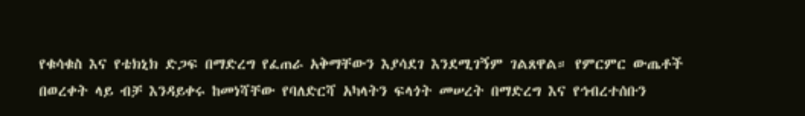የቁሳቁስ እና የቴክኒክ ድጋፍ በማድረግ የፈጠራ አቅማቸውን እያሳደገ እንደሚገኝም ገልጸዋል። የምርምር ውጤቶች በወረቀት ላይ ብቻ እንዳይቀሩ ከመነሻቸው የባለድርሻ አካላትን ፍላጎት መሠረት በማድረግ እና የኅብረተሰቡን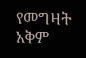የመግዛት አቅም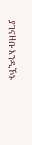ያገናዘቡ እንዲኾኑ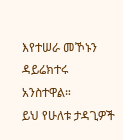እየተሠራ መኾኑን ዳይሬክተሩ አንስተዋል።
ይህ የሁለቱ ታዳጊዎች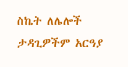ስኬት ለሌሎች ታዳጊዎችም አርዓያ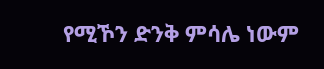የሚኾን ድንቅ ምሳሌ ነውም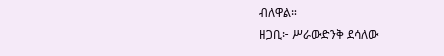ብለዋል።
ዘጋቢ፦ ሥራውድንቅ ደሳለው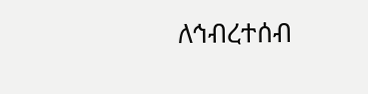ለኅብረተሰብ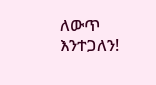ለውጥ እንተጋለን!